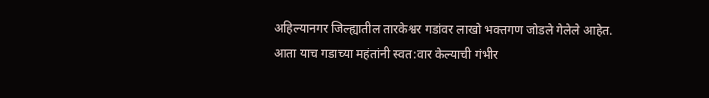अहिल्यानगर जिल्ह्यातील तारकेश्वर गडांवर लाखो भक्तगण जोडले गेलेले आहेत. आता याच गडाच्या महंतांनी स्वत:वार केल्याची गंभीर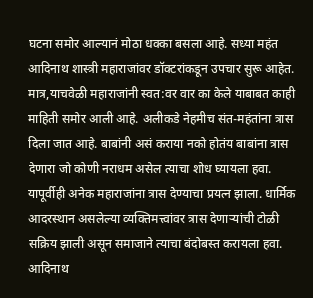घटना समोर आल्यानं मोठा धक्का बसला आहे. सध्या महंत आदिनाथ शास्त्री महाराजांवर डॉक्टरांकडून उपचार सुरू आहेत. मात्र,याचवेळी महाराजांनी स्वत:वर वार का केले याबाबत काही माहिती समोर आली आहे. अलीकडे नेहमीच संत-महंतांना त्रास दिला जात आहे. बाबांनी असं कराया नको होतंय बाबांना त्रास देणारा जो कोणी नराधम असेल त्याचा शोध घ्यायला हवा. यापूर्वीही अनेक महाराजांना त्रास देण्याचा प्रयत्न झाला. धार्मिक आदरस्थान असलेल्या व्यक्तिमत्त्वांवर त्रास देणाऱ्यांची टोळी सक्रिय झाली असून समाजाने त्याचा बंदोबस्त करायला हवा. आदिनाथ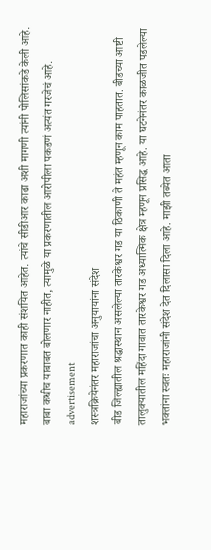महाराजांच्या प्रकरणात काही संशयित आहेत. त्यांचे सीडीआर काढा अशी मागणी त्यांनी पोलिसांकडे केली आहे. बाबा कधीच याबाबत बोलणार नाहीत, त्यामुळे या प्रकरणातील आरोपीला पकडणं अत्यंत गरजेचं आहे.
advertisement
शस्त्रक्रियेनंतर महाराजांचा अनुयायांना संदेश
बीड जिल्ह्यातील श्रद्धास्थान असलेल्या तारकेश्वर गड या ठिकाणी ते महंत म्हणून काम पाहतात. बीडच्या आष्टी तालुक्यातील महिंदा गावात तारकेश्वर गड अध्यात्मिक क्षेत्र म्हणून प्रसिद्ध आहे. या घटनेनंतर काळजीत पडलेल्या भक्तांना स्वतः महाराजांनी संदेश देत दिलासा दिला आहे. माझी तब्येत आता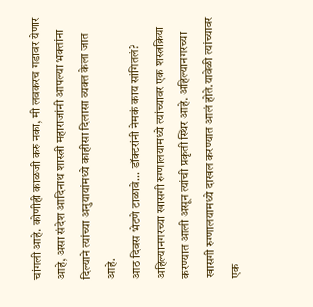चांगली आहे. कोणीही काळजी करु नका, मी लवकरच गडावर येणार आहे, असा संदेश आदिनाथ शास्त्री महाराजांनी आपल्या भक्तांना दिल्याने त्यांच्या अनुयायांमध्ये काहीसा दिलासा व्यक्त केला जात आहे.
आठ दिवस भेटणे टाळावे... डॉक्टरांनी नेमकं काय सांगितलं?
अहिल्यानगरच्या खासगी रुग्णालयामध्ये त्यांच्यावर एक शस्त्रक्रिया करण्यात आली असून त्यांची प्रकृती स्थिर आहे. अहिल्यानगरच्या खासगी रुग्णालयामध्ये दाखल करण्यात आलं होते.यावेळी त्यांच्यावर एक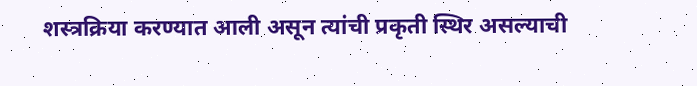शस्त्रक्रिया करण्यात आली असून त्यांची प्रकृती स्थिर असल्याची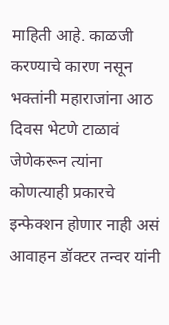माहिती आहे. काळजी करण्याचे कारण नसून भक्तांनी महाराजांना आठ दिवस भेटणे टाळावं जेणेकरून त्यांना कोणत्याही प्रकारचे इन्फेक्शन होणार नाही असं आवाहन डॉक्टर तन्वर यांनी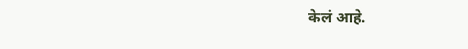केलं आहे.